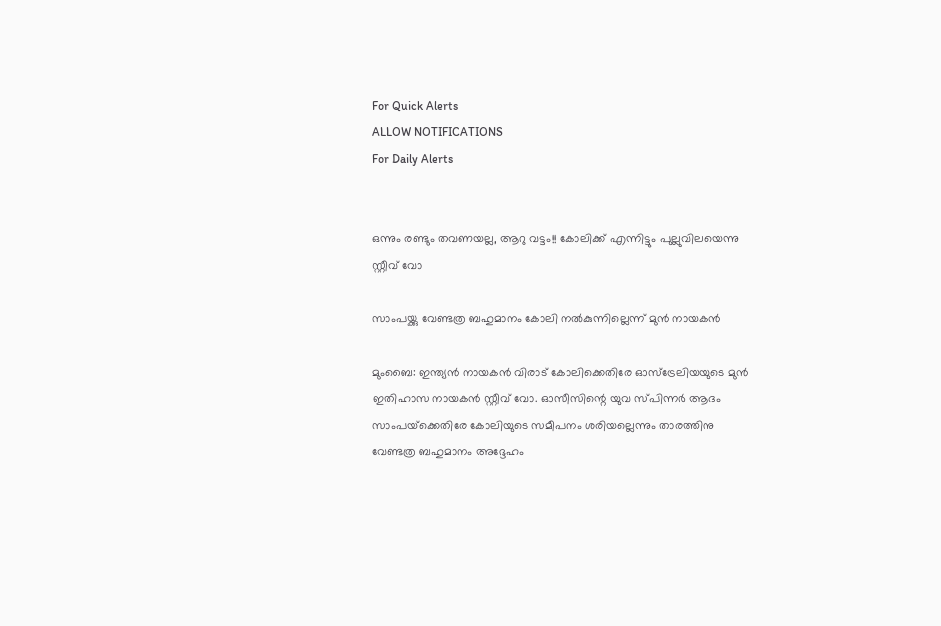For Quick Alerts
ALLOW NOTIFICATIONS
For Daily Alerts


ഒന്നും രണ്ടും തവണയല്ല, ആറു വട്ടം!! കോലിക്ക് എന്നിട്ടും പുല്ലുവിലയെന്നു സ്റ്റീവ് വോ

സാംപയ്ക്കു വേണ്ടത്ര ബഹുമാനം കോലി നല്‍കുന്നില്ലെന്ന് മുന്‍ നായകന്‍

മുംബൈ: ഇന്ത്യന്‍ നായകന്‍ വിരാട് കോലിക്കെതിരേ ഓസ്‌ട്രേലിയയുടെ മുന്‍ ഇതിഹാസ നായകന്‍ സ്റ്റീവ് വോ. ഓസീസിന്റെ യുവ സ്പിന്നര്‍ ആദം സാംപയ്‌ക്കെതിരേ കോലിയുടെ സമീപനം ശരിയല്ലെന്നും താരത്തിനു വേണ്ടത്ര ബഹുമാനം അദ്ദേഹം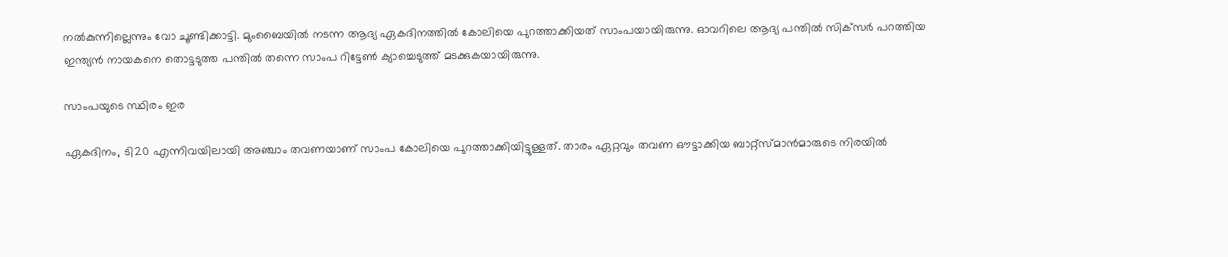നല്‍കുന്നില്ലെന്നും വോ ചൂണ്ടിക്കാട്ടി. മുംബൈയില്‍ നടന്ന ആദ്യ ഏകദിനത്തില്‍ കോലിയെ പുറത്താക്കിയത് സാംപയായിരുന്നു. ഓവറിലെ ആദ്യ പന്തില്‍ സിക്‌സര്‍ പറത്തിയ ഇന്ത്യന്‍ നായകനെ തൊട്ടടുത്ത പന്തില്‍ തന്നെ സാംപ റിട്ടേണ്‍ ക്യാച്ചെടുത്ത് മടക്കുകയായിരുന്നു.

സാംപയുടെ സ്ഥിരം ഇര

ഏകദിനം, ടി20 എന്നിവയിലായി അഞ്ചാം തവണയാണ് സാംപ കോലിയെ പുറത്താക്കിയിട്ടുള്ളത്. താരം ഏറ്റവും തവണ ഔട്ടാക്കിയ ബാറ്റ്‌സ്മാന്‍മാരുടെ നിരയില്‍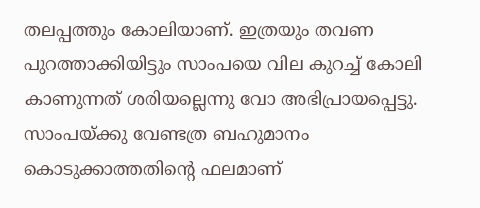തലപ്പത്തും കോലിയാണ്. ഇത്രയും തവണ പുറത്താക്കിയിട്ടും സാംപയെ വില കുറച്ച് കോലി കാണുന്നത് ശരിയല്ലെന്നു വോ അഭിപ്രായപ്പെട്ടു. സാംപയ്ക്കു വേണ്ടത്ര ബഹുമാനം കൊടുക്കാത്തതിന്റെ ഫലമാണ്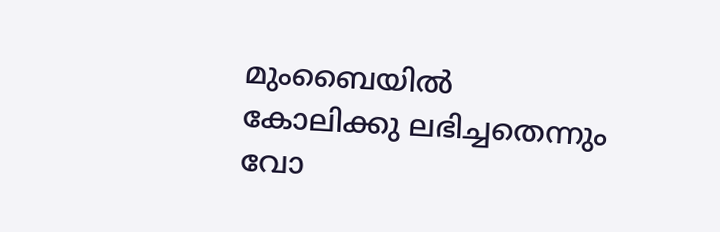മുംബൈയില്‍ കോലിക്കു ലഭിച്ചതെന്നും വോ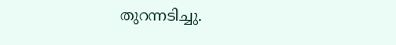തുറന്നടിച്ചു.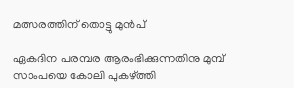മത്സരത്തിന് തൊട്ടു മുൻപ്

ഏകദിന പരമ്പര ആരംഭിക്കുന്നതിനു മുമ്പ് സാംപയെ കോലി പുകഴ്ത്തി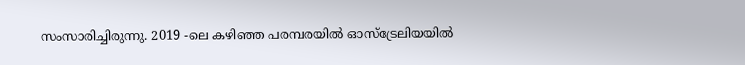സംസാരിച്ചിരുന്നു. 2019 -ലെ കഴിഞ്ഞ പരമ്പരയില്‍ ഓസ്‌ട്രേലിയയില്‍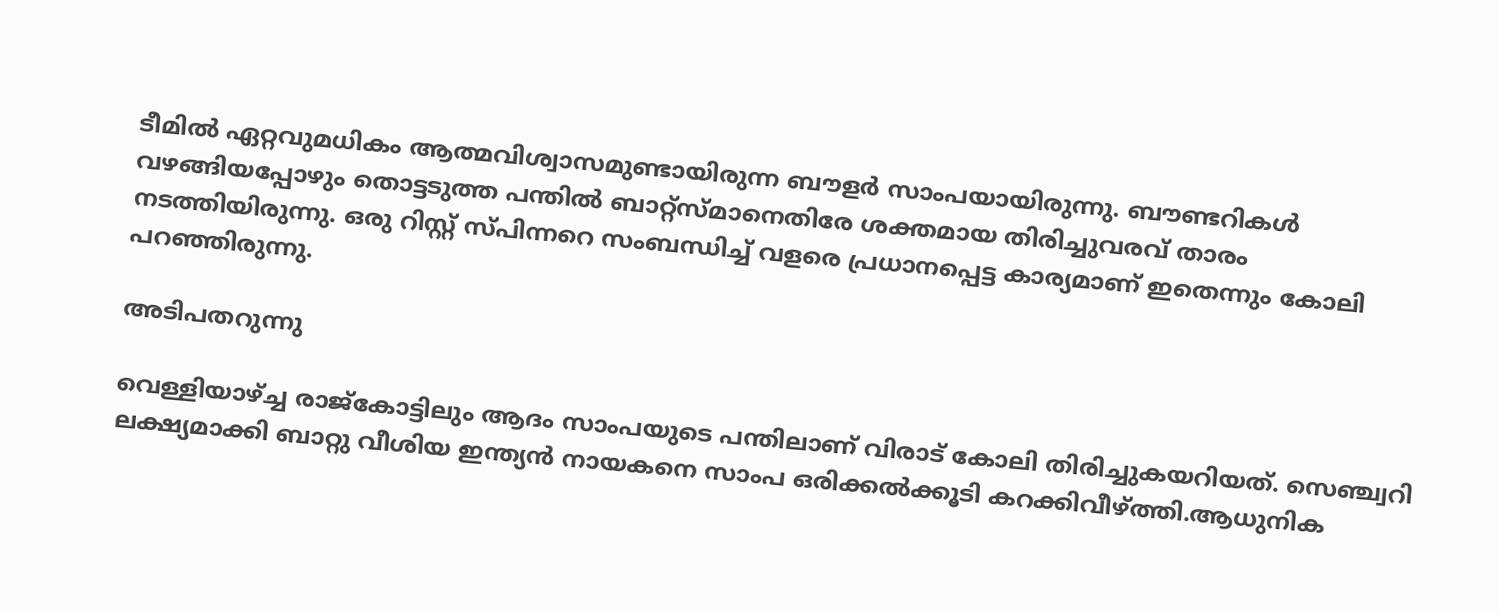ടീമില്‍ ഏറ്റവുമധികം ആത്മവിശ്വാസമുണ്ടായിരുന്ന ബൗളര്‍ സാംപയായിരുന്നു. ബൗണ്ടറികള്‍ വഴങ്ങിയപ്പോഴും തൊട്ടടുത്ത പന്തില്‍ ബാറ്റ്‌സ്മാനെതിരേ ശക്തമായ തിരിച്ചുവരവ് താരം നടത്തിയിരുന്നു. ഒരു റിസ്റ്റ് സ്പിന്നറെ സംബന്ധിച്ച് വളരെ പ്രധാനപ്പെട്ട കാര്യമാണ് ഇതെന്നും കോലി പറഞ്ഞിരുന്നു.

അടിപതറുന്നു

വെള്ളിയാഴ്ച്ച രാജ്കോട്ടിലും ആദം സാംപയുടെ പന്തിലാണ് വിരാട് കോലി തിരിച്ചുകയറിയത്. സെഞ്ച്വറി ലക്ഷ്യമാക്കി ബാറ്റു വീശിയ ഇന്ത്യൻ നായകനെ സാംപ ഒരിക്കൽക്കൂടി കറക്കിവീഴ്ത്തി.ആധുനിക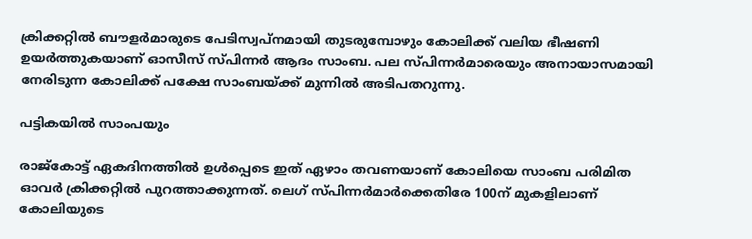ക്രിക്കറ്റിൽ ബൗളര്‍മാരുടെ പേടിസ്വപ്‌നമായി തുടരുമ്പോഴും കോലിക്ക് വലിയ ഭീഷണി ഉയര്‍ത്തുകയാണ് ഓസീസ് സ്പിന്നര്‍ ആദം സാംബ. പല സ്പിന്നര്‍മാരെയും അനായാസമായി നേരിടുന്ന കോലിക്ക് പക്ഷേ സാംബയ്ക്ക് മുന്നില്‍ അടിപതറുന്നു.

പട്ടികയിൽ സാംപയും

രാജ്‌കോട്ട് ഏകദിനത്തില്‍ ഉള്‍പ്പെടെ ഇത് ഏഴാം തവണയാണ് കോലിയെ സാംബ പരിമിത ഓവര്‍ ക്രിക്കറ്റില്‍ പുറത്താക്കുന്നത്. ലെഗ് സ്പിന്നര്‍മാര്‍ക്കെതിരേ 100ന് മുകളിലാണ് കോലിയുടെ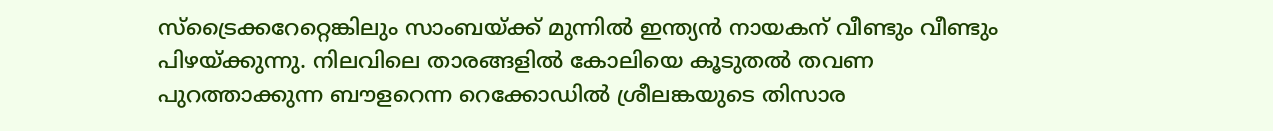സ്‌ട്രൈക്കറേറ്റെങ്കിലും സാംബയ്ക്ക് മുന്നില്‍ ഇന്ത്യൻ നായകന് വീണ്ടും വീണ്ടും പിഴയ്ക്കുന്നു. നിലവിലെ താരങ്ങളില്‍ കോലിയെ കൂടുതല്‍ തവണ പുറത്താക്കുന്ന ബൗളറെന്ന റെക്കോഡില്‍ ശ്രീലങ്കയുടെ തിസാര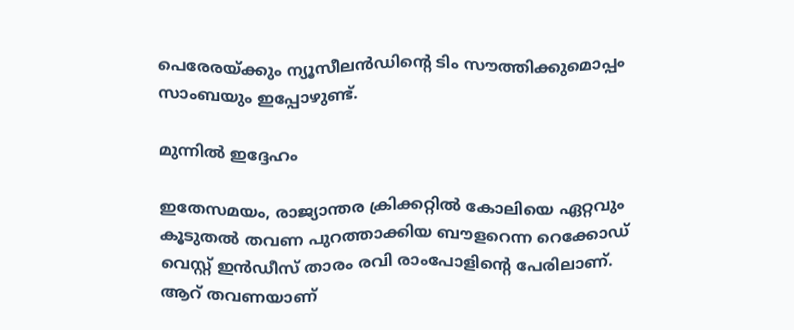പെരേരയ്ക്കും ന്യൂസീലന്‍ഡിന്റെ ടിം സൗത്തിക്കുമൊപ്പം സാംബയും ഇപ്പോഴുണ്ട്.

മുന്നിൽ ഇദ്ദേഹം

ഇതേസമയം, രാജ്യാന്തര ക്രിക്കറ്റിൽ കോലിയെ ഏറ്റവും കൂടുതല്‍ തവണ പുറത്താക്കിയ ബൗളറെന്ന റെക്കോഡ് വെസ്റ്റ് ഇന്‍ഡീസ് താരം രവി രാംപോളിന്റെ പേരിലാണ്. ആറ് തവണയാണ്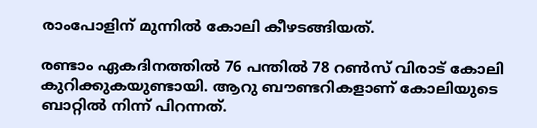രാംപോളിന് മുന്നില്‍ കോലി കീഴടങ്ങിയത്.

രണ്ടാം ഏകദിനത്തിൽ 76 പന്തിൽ 78 റൺസ് വിരാട് കോലി കുറിക്കുകയുണ്ടായി. ആറു ബൗണ്ടറികളാണ് കോലിയുടെ ബാറ്റിൽ നിന്ന് പിറന്നത്.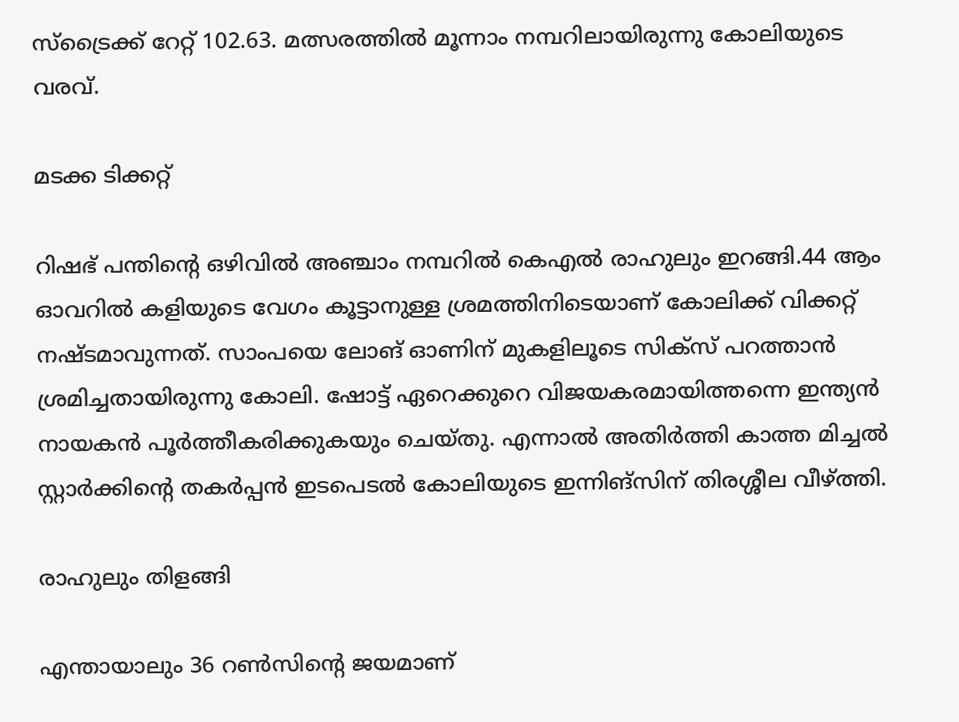സ്ട്രൈക്ക് റേറ്റ് 102.63. മത്സരത്തിൽ മൂന്നാം നമ്പറിലായിരുന്നു കോലിയുടെ വരവ്.

മടക്ക ടിക്കറ്റ്

റിഷഭ് പന്തിന്റെ ഒഴിവിൽ അഞ്ചാം നമ്പറിൽ കെഎൽ രാഹുലും ഇറങ്ങി.44 ആം ഓവറിൽ കളിയുടെ വേഗം കൂട്ടാനുള്ള ശ്രമത്തിനിടെയാണ് കോലിക്ക് വിക്കറ്റ് നഷ്ടമാവുന്നത്. സാംപയെ ലോങ് ഓണിന് മുകളിലൂടെ സിക്സ് പറത്താൻ ശ്രമിച്ചതായിരുന്നു കോലി. ഷോട്ട് ഏറെക്കുറെ വിജയകരമായിത്തന്നെ ഇന്ത്യൻ നായകൻ പൂർത്തീകരിക്കുകയും ചെയ്തു. എന്നാൽ അതിർത്തി കാത്ത മിച്ചൽ സ്റ്റാർക്കിന്റെ തകർപ്പൻ ഇടപെടൽ കോലിയുടെ ഇന്നിങ്സിന് തിരശ്ശീല വീഴ്ത്തി.

രാഹുലും തിളങ്ങി

എന്തായാലും 36 റൺസിന്റെ ജയമാണ്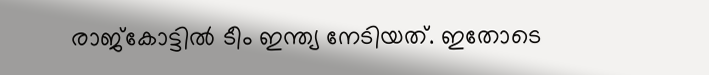രാജ്കോട്ടിൽ ടീം ഇന്ത്യ നേടിയത്. ഇതോടെ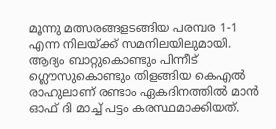മൂന്നു മത്സരങ്ങളടങ്ങിയ പരമ്പര 1-1 എന്ന നിലയ്ക്ക് സമനിലയിലുമായി. ആദ്യം ബാറ്റുകൊണ്ടും പിന്നീട് ഗ്ലൌസുകൊണ്ടും തിളങ്ങിയ കെഎൽ രാഹുലാണ് രണ്ടാം ഏകദിനത്തിൽ മാൻ ഓഫ് ദി മാച്ച് പട്ടം കരസ്ഥമാക്കിയത്.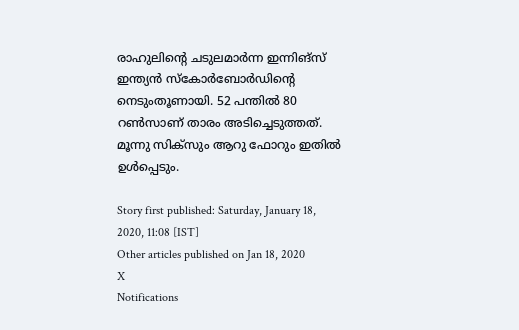രാഹുലിന്റെ ചടുലമാർന്ന ഇന്നിങ്സ് ഇന്ത്യൻ സ്കോർബോർഡിന്റെ നെടുംതൂണായി. 52 പന്തിൽ 80 റൺസാണ് താരം അടിച്ചെടുത്തത്. മൂന്നു സിക്സും ആറു ഫോറും ഇതിൽ ഉൾപ്പെടും.

Story first published: Saturday, January 18, 2020, 11:08 [IST]
Other articles published on Jan 18, 2020
X
Notifications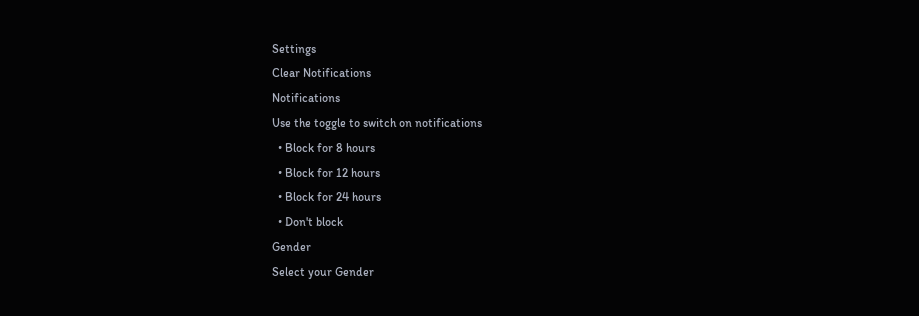Settings
Clear Notifications
Notifications
Use the toggle to switch on notifications
  • Block for 8 hours
  • Block for 12 hours
  • Block for 24 hours
  • Don't block
Gender
Select your Gender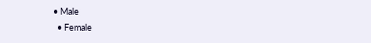• Male
  • Female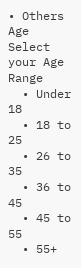• Others
Age
Select your Age Range
  • Under 18
  • 18 to 25
  • 26 to 35
  • 36 to 45
  • 45 to 55
  • 55+